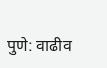पुणे: वाढीव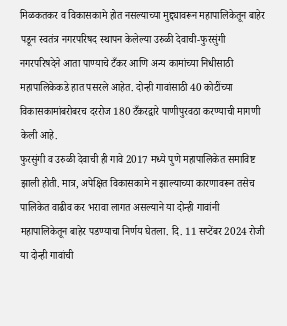मिळकतकर व विकासकामे होत नसल्याच्या मुद्द्यावरून महापालिकेतून बाहेर पडून स्वतंत्र नगरपरिषद स्थापन केलेल्या उरुळी देवाची-फुरसुंगी नगरपरिषदेने आता पाण्याचे टँकर आणि अन्य कामांच्या निधीसाठी महापालिकेकडे हात पसरले आहेत. दोन्ही गावांसाठी 40 कोटींच्या विकासकामांबरोबरच दररोज 180 टँकरद्वारे पाणीपुरवठा करण्याची मागणी केली आहे.
फुरसुंगी व उरुळी देवाची ही गावे 2017 मध्ये पुणे महापालिकेत समाविष्ट झाली होती. मात्र, अपेक्षित विकासकामे न झाल्याच्या कारणावरून तसेच पालिकेत वाढीव कर भरावा लागत असल्याने या दोन्ही गावांनी महापालिकेतून बाहेर पडण्याचा निर्णय घेतला. दि. 11 सप्टेंबर 2024 रोजी या दोन्ही गावांची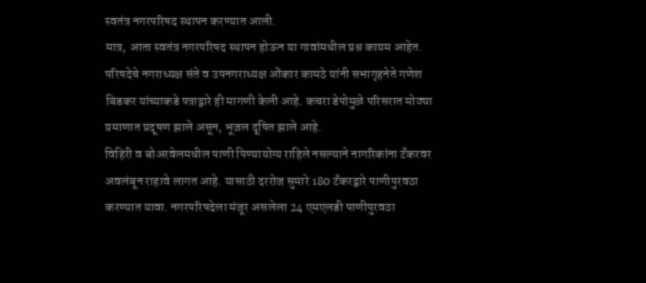स्वतंत्र नगरपरिषद स्थापन करण्यात आली.
मात्र, आता स्वतंत्र नगरपरिषद स्थापन होऊन या गावांमधील प्रश्न कायम आहेत. परिषदेचे नगराध्यक्ष संते व उपनगराध्यक्ष ओंकार कामठे यांनी सभागृहनेते गणेश बिडकर यांच्याकडे पत्राद्वारे ही मागणी केली आहे. कचरा डेपोमुळे परिसरात मोठ्या प्रमाणात प्रदूषण झाले असून, भूजल दूषित झाले आहे.
विहिरी व बोअरवेलमधील पाणी पिण्यायोग्य राहिले नसल्याने नागरिकांना टँकरवर अवलंबून राहावे लागत आहे. यासाठी दररोज सुमारे 180 टँकरद्वारे पाणीपुरवठा करण्यात यावा. नगरपरिषदेला मंजूर असलेला 24 एमएलडी पाणीपुरवठा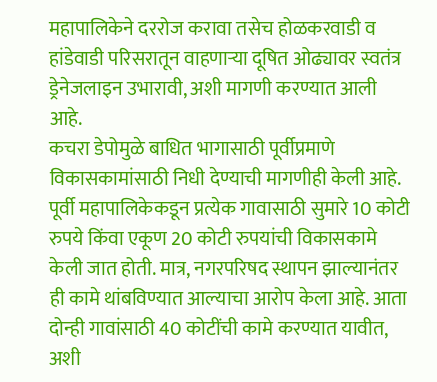महापालिकेने दररोज करावा तसेच होळकरवाडी व हांडेवाडी परिसरातून वाहणाऱ्या दूषित ओढ्यावर स्वतंत्र ड्रेनेजलाइन उभारावी, अशी मागणी करण्यात आली आहे.
कचरा डेपोमुळे बाधित भागासाठी पूर्वीप्रमाणे विकासकामांसाठी निधी देण्याची मागणीही केली आहे. पूर्वी महापालिकेकडून प्रत्येक गावासाठी सुमारे 10 कोटी रुपये किंवा एकूण 20 कोटी रुपयांची विकासकामे केली जात होती. मात्र, नगरपरिषद स्थापन झाल्यानंतर ही कामे थांबविण्यात आल्याचा आरोप केला आहे. आता दोन्ही गावांसाठी 40 कोटींची कामे करण्यात यावीत, अशी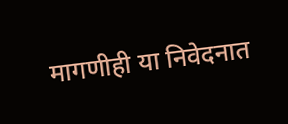मागणीही या निवेदनात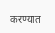करण्यात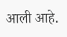आली आहे.